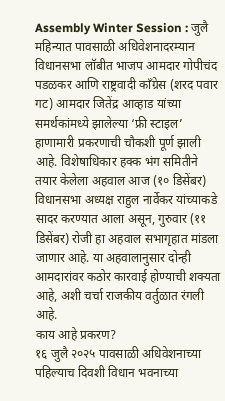Assembly Winter Session : जुलै महिन्यात पावसाळी अधिवेशनादरम्यान विधानसभा लॉबीत भाजप आमदार गोपीचंद पडळकर आणि राष्ट्रवादी काँग्रेस (शरद पवार गट) आमदार जितेंद्र आव्हाड यांच्या समर्थकांमध्ये झालेल्या ‘फ्री स्टाइल’ हाणामारी प्रकरणाची चौकशी पूर्ण झाली आहे. विशेषाधिकार हक्क भंग समितीने तयार केलेला अहवाल आज (१० डिसेंबर) विधानसभा अध्यक्ष राहुल नार्वेकर यांच्याकडे सादर करण्यात आला असून, गुरुवार (११ डिसेंबर) रोजी हा अहवाल सभागृहात मांडला जाणार आहे. या अहवालानुसार दोन्ही आमदारांवर कठोर कारवाई होण्याची शक्यता आहे, अशी चर्चा राजकीय वर्तुळात रंगली आहे.
काय आहे प्रकरण?
१६ जुलै २०२५ पावसाळी अधिवेशनाच्या पहिल्याच दिवशी विधान भवनाच्या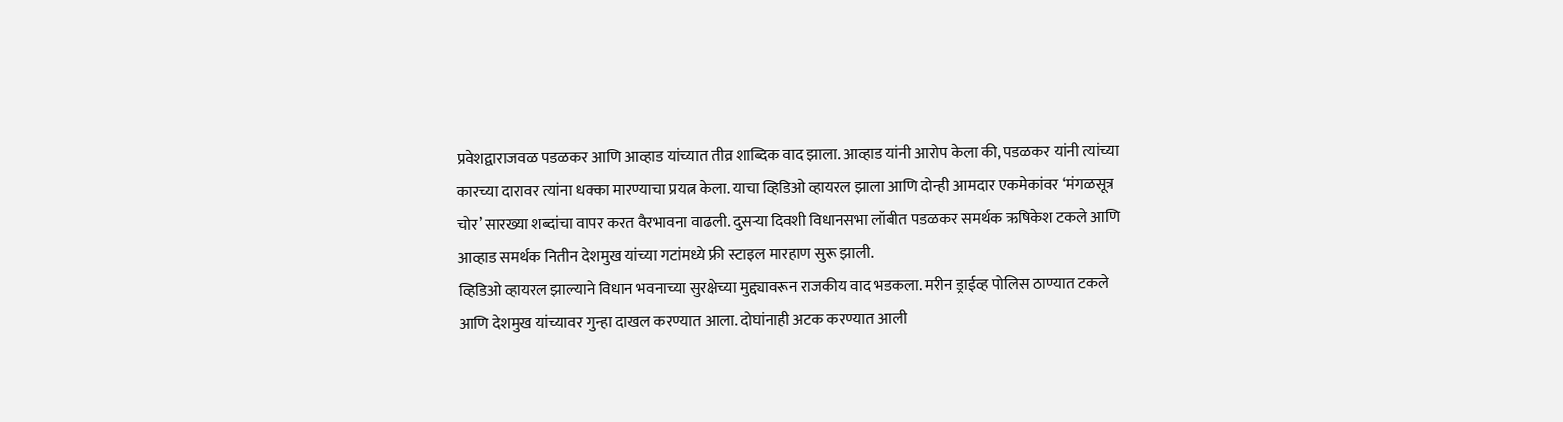प्रवेशद्वाराजवळ पडळकर आणि आव्हाड यांच्यात तीव्र शाब्दिक वाद झाला. आव्हाड यांनी आरोप केला की, पडळकर यांनी त्यांच्या कारच्या दारावर त्यांना धक्का मारण्याचा प्रयत्न केला. याचा व्हिडिओ व्हायरल झाला आणि दोन्ही आमदार एकमेकांवर ‘मंगळसूत्र चोर’ सारख्या शब्दांचा वापर करत वैरभावना वाढली. दुसऱ्या दिवशी विधानसभा लॉबीत पडळकर समर्थक ऋषिकेश टकले आणि आव्हाड समर्थक नितीन देशमुख यांच्या गटांमध्ये फ्री स्टाइल मारहाण सुरू झाली.
व्हिडिओ व्हायरल झाल्याने विधान भवनाच्या सुरक्षेच्या मुद्द्यावरून राजकीय वाद भडकला. मरीन ड्राईव्ह पोलिस ठाण्यात टकले आणि देशमुख यांच्यावर गुन्हा दाखल करण्यात आला. दोघांनाही अटक करण्यात आली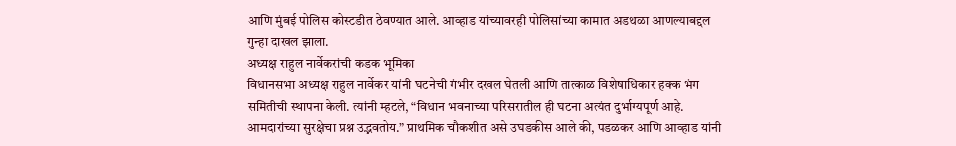आणि मुंबई पोलिस कोस्टडीत ठेवण्यात आले. आव्हाड यांच्यावरही पोलिसांच्या कामात अडथळा आणल्याबद्दल गुन्हा दाखल झाला.
अध्यक्ष राहुल नार्वेकरांची कडक भूमिका
विधानसभा अध्यक्ष राहुल नार्वेकर यांनी घटनेची गंभीर दखल घेतली आणि तात्काळ विशेषाधिकार हक्क भंग समितीची स्थापना केली. त्यांनी म्हटले, “विधान भवनाच्या परिसरातील ही घटना अत्यंत दुर्भाग्यपूर्ण आहे. आमदारांच्या सुरक्षेचा प्रश्न उद्भवतोय.” प्राथमिक चौकशीत असे उघडकीस आले की, पडळकर आणि आव्हाड यांनी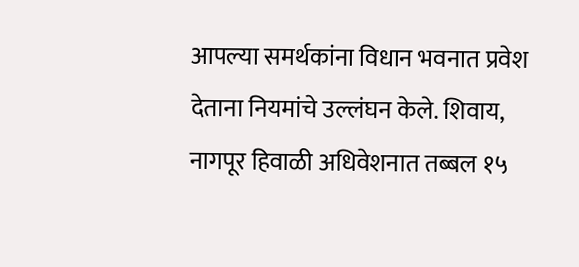आपल्या समर्थकांना विधान भवनात प्रवेश देताना नियमांचे उल्लंघन केले. शिवाय, नागपूर हिवाळी अधिवेशनात तब्बल १५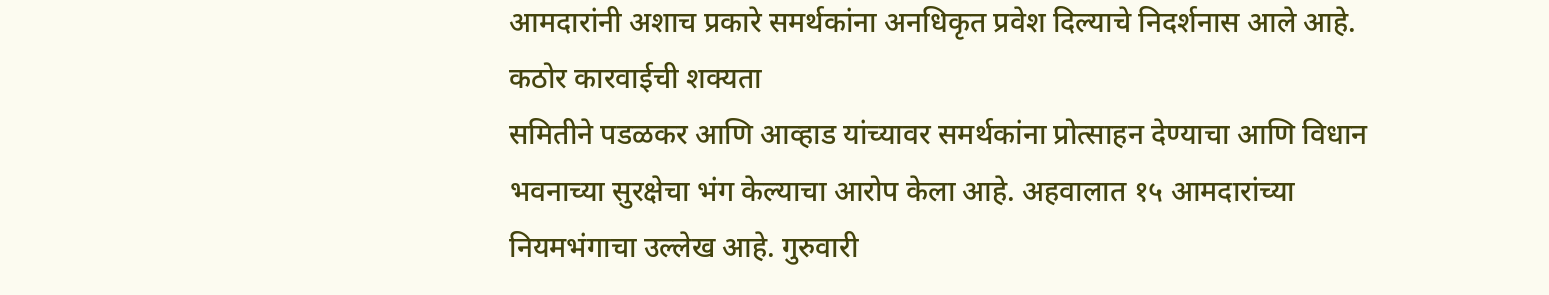आमदारांनी अशाच प्रकारे समर्थकांना अनधिकृत प्रवेश दिल्याचे निदर्शनास आले आहे.
कठोर कारवाईची शक्यता
समितीने पडळकर आणि आव्हाड यांच्यावर समर्थकांना प्रोत्साहन देण्याचा आणि विधान भवनाच्या सुरक्षेचा भंग केल्याचा आरोप केला आहे. अहवालात १५ आमदारांच्या नियमभंगाचा उल्लेख आहे. गुरुवारी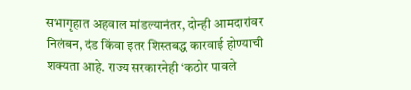सभागृहात अहवाल मांडल्यानंतर, दोन्ही आमदारांवर निलंबन, दंड किंवा इतर शिस्तबद्ध कारवाई होण्याची शक्यता आहे. राज्य सरकारनेही ‘कठोर पावले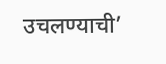उचलण्याची’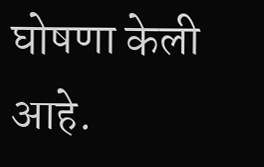घोषणा केली आहे.